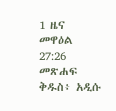1 ዜና መዋዕል 27:26 መጽሐፍ ቅዱስ፥ አዲሱ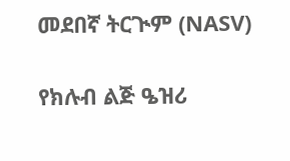መደበኛ ትርጒም (NASV)

የክሉብ ልጅ ዔዝሪ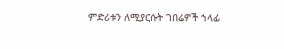ምድሪቱን ለሚያርሱት ገበሬዎች ኀላፊ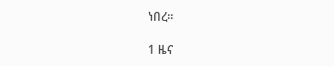ነበረ።

1 ዜና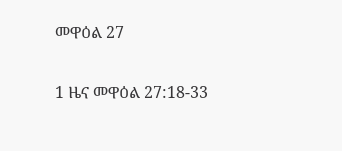መዋዕል 27

1 ዜና መዋዕል 27:18-33